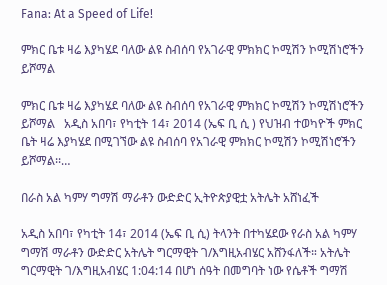Fana: At a Speed of Life!

ምክር ቤቱ ዛሬ እያካሄደ ባለው ልዩ ስብሰባ የአገራዊ ምክክር ኮሚሽን ኮሚሽነሮችን ይሾማል

ምክር ቤቱ ዛሬ እያካሄደ ባለው ልዩ ስብሰባ የአገራዊ ምክክር ኮሚሽን ኮሚሽነሮችን ይሾማል   አዲስ አበባ፣ የካቲት 14፣ 2014 (ኤፍ ቢ ሲ ) የህዝብ ተወካዮች ምክር ቤት ዛሬ እያካሄደ በሚገኘው ልዩ ስብሰባ የአገራዊ ምክክር ኮሚሽን ኮሚሽነሮችን ይሾማል፡፡…

በራስ አል ካምሃ ግማሽ ማራቶን ውድድር ኢትዮጵያዊቷ አትሌት አሸነፈች

አዲስ አበባ፣ የካቲት 14፣ 2014 (ኤፍ ቢ ሲ) ትላንት በተካሄደው የራስ አል ካምሃ ግማሽ ማራቶን ውድድር አትሌት ግርማዊት ገ/እግዚአብሄር አሸንፋለች። አትሌት ግርማዊት ገ/እግዚአብሄር 1:04:14 በሆነ ሰዓት በመግባት ነው የሴቶች ግማሽ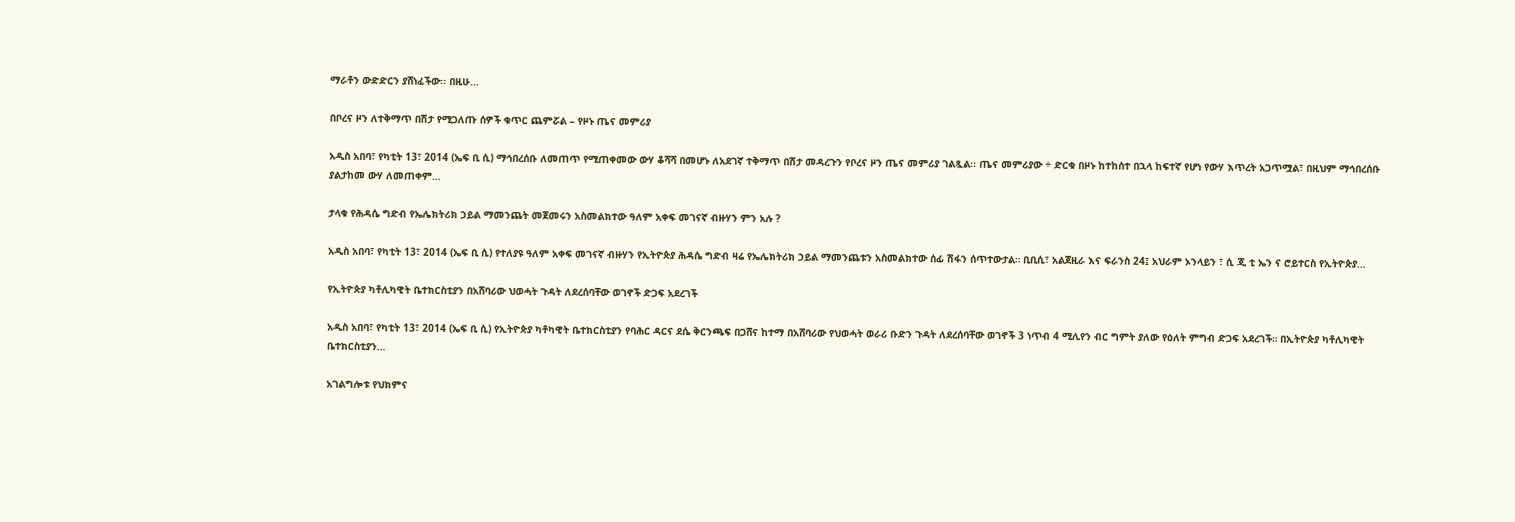ማራቶን ውድድርን ያሸነፈችው፡፡ በዚሁ…

በቦረና ዞን ለተቅማጥ በሽታ የሚጋለጡ ሰዎች ቁጥር ጨምሯል – የዞኑ ጤና መምሪያ

አዲስ አበባ፣ የካቲት 13፣ 2014 (ኤፍ ቢ ሲ) ማኅበረሰቡ ለመጠጥ የሚጠቀመው ውሃ ቆሻሻ በመሆኑ ለአደገኛ ተቅማጥ በሽታ መዳረጉን የቦረና ዞን ጤና መምሪያ ገልጿል፡፡ ጤና መምሪያው ÷ ድርቁ በዞኑ ከተከሰተ በኋላ ከፍተኛ የሆነ የውሃ እጥረት አጋጥሟል፣ በዚህም ማኅበረሰቡ ያልታከመ ውሃ ለመጠቀም…

ታላቁ የሕዳሴ ግድብ የኤሌክትሪክ ኃይል ማመንጨት መጀመሩን አስመልክተው ዓለም አቀፍ መገናኛ ብዙሃን ምን አሉ ?

አዲስ አበባ፣ የካቲት 13፣ 2014 (ኤፍ ቢ ሲ) የተለያዩ ዓለም አቀፍ መገናኛ ብዙሃን የኢትዮጵያ ሕዳሴ ግድብ ዛሬ የኤሌክትሪክ ኃይል ማመንጨቱን አስመልክተው ሰፊ ሽፋን ሰጥተውታል። ቢቢሲ፣ አልጀዚራ እና ፍራንስ 24፤ አህራም ኦንላይን ፣ ሲ ጂ ቲ ኤን ና ሮይተርስ የኢትዮጵያ…

የኢትዮጵያ ካቶሊካዊት ቤተክርስቲያን በአሸባሪው ህወሓት ጉዳት ለደረሰባቸው ወገኖች ድጋፍ አደረገች

አዲስ አበባ፣ የካቲት 13፣ 2014 (ኤፍ ቢ ሲ) የኢትዮጵያ ካቶካዊት ቤተክርስቲያን የባሕር ዳርና ደሴ ቅርንጫፍ በጋሸና ከተማ በአሸባሪው የህወሓት ወራሪ ቡድን ጉዳት ለደረሰባቸው ወገኖች 3 ነጥብ 4 ሚሊየን ብር ግምት ያለው የዕለት ምግብ ድጋፍ አደረገች። በኢትዮጵያ ካቶሊካዊት ቤተክርስቲያን…

አገልግሎቱ የህክምና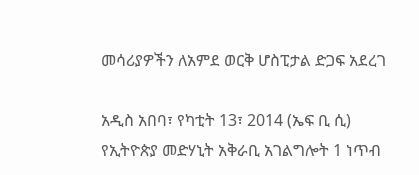መሳሪያዎችን ለአምደ ወርቅ ሆስፒታል ድጋፍ አደረገ

አዲስ አበባ፣ የካቲት 13፣ 2014 (ኤፍ ቢ ሲ) የኢትዮጵያ መድሃኒት አቅራቢ አገልግሎት 1 ነጥብ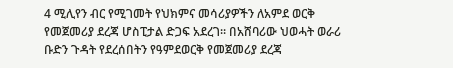4 ሚሊየን ብር የሚገመት የህክምና መሳሪያዎችን ለአምደ ወርቅ የመጀመሪያ ደረጃ ሆስፒታል ድጋፍ አደረገ። በአሸባሪው ህወሓት ወራሪ ቡድን ጉዳት የደረሰበትን የዓምደወርቅ የመጀመሪያ ደረጃ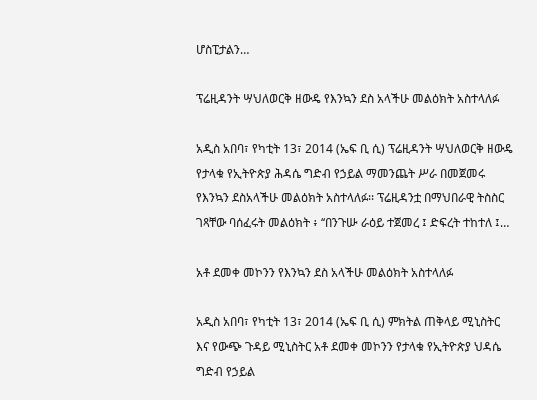ሆስፒታልን…

ፕሬዚዳንት ሣህለወርቅ ዘውዴ የእንኳን ደስ አላችሁ መልዕክት አስተላለፉ

አዲስ አበባ፣ የካቲት 13፣ 2014 (ኤፍ ቢ ሲ) ፕሬዚዳንት ሣህለወርቅ ዘውዴ የታላቁ የኢትዮጵያ ሕዳሴ ግድብ የኃይል ማመንጨት ሥራ በመጀመሩ የእንኳን ደስአላችሁ መልዕክት አስተላለፉ፡፡ ፕሬዚዳንቷ በማህበራዊ ትስስር ገጻቸው ባሰፈሩት መልዕክት ፥ ‘‘በንጉሡ ራዕይ ተጀመረ ፤ ድፍረት ተከተለ ፤…

አቶ ደመቀ መኮንን የእንኳን ደስ አላችሁ መልዕክት አስተላለፉ

አዲስ አበባ፣ የካቲት 13፣ 2014 (ኤፍ ቢ ሲ) ምክትል ጠቅላይ ሚኒስትር እና የውጭ ጉዳይ ሚኒስትር አቶ ደመቀ መኮንን የታላቁ የኢትዮጵያ ህዳሴ ግድብ የኃይል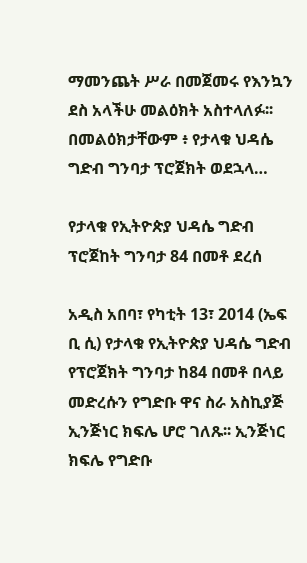ማመንጨት ሥራ በመጀመሩ የእንኳን ደስ አላችሁ መልዕክት አስተላለፉ፡፡ በመልዕክታቸውም ፥ የታላቁ ህዳሴ ግድብ ግንባታ ፕሮጀክት ወደኋላ…

የታላቁ የኢትዮጵያ ህዳሴ ግድብ ፕሮጀከት ግንባታ 84 በመቶ ደረሰ

አዲስ አበባ፣ የካቲት 13፣ 2014 (ኤፍ ቢ ሲ) የታላቁ የኢትዮጵያ ህዳሴ ግድብ የፕሮጀክት ግንባታ ከ84 በመቶ በላይ መድረሱን የግድቡ ዋና ስራ አስኪያጅ ኢንጅነር ክፍሌ ሆሮ ገለጹ፡፡ ኢንጅነር ክፍሌ የግድቡ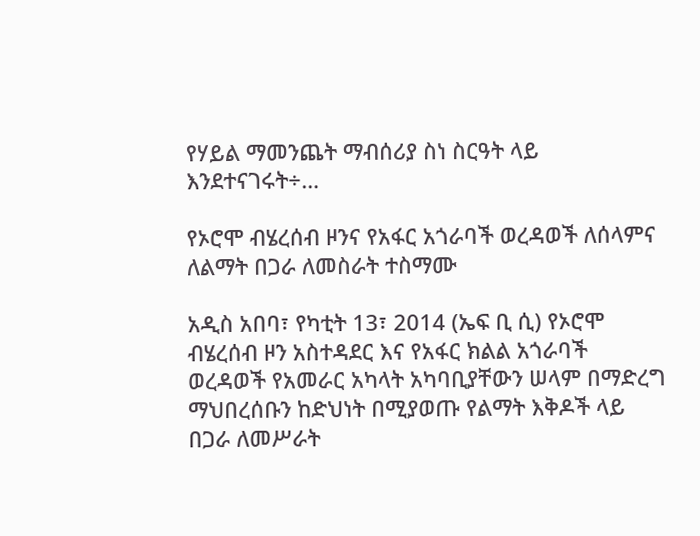የሃይል ማመንጨት ማብሰሪያ ስነ ስርዓት ላይ እንደተናገሩት÷…

የኦሮሞ ብሄረሰብ ዞንና የአፋር አጎራባች ወረዳወች ለሰላምና ለልማት በጋራ ለመስራት ተስማሙ

አዲስ አበባ፣ የካቲት 13፣ 2014 (ኤፍ ቢ ሲ) የኦሮሞ ብሄረሰብ ዞን አስተዳደር እና የአፋር ክልል አጎራባች ወረዳወች የአመራር አካላት አካባቢያቸውን ሠላም በማድረግ ማህበረሰቡን ከድህነት በሚያወጡ የልማት እቅዶች ላይ በጋራ ለመሥራት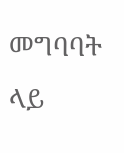መግባባት ላይ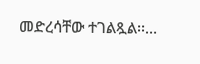መድረሳቸው ተገልጿል፡፡…